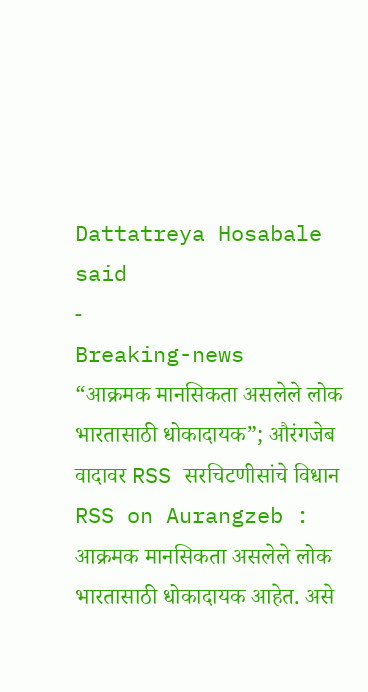Dattatreya Hosabale said
-
Breaking-news
“आक्रमक मानसिकता असलेले लोक भारतासाठी धोकादायक”; औरंगजेब वादावर RSS सरचिटणीसांचे विधान
RSS on Aurangzeb : आक्रमक मानसिकता असलेले लोक भारतासाठी धोकादायक आहेत. असे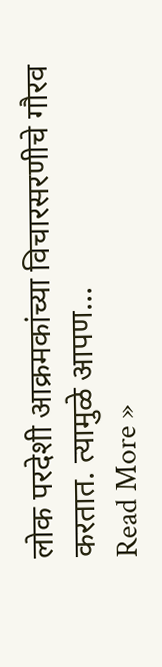लोक परदेशी आक्रमकांच्या विचारसरणीचे गौरव करतात. त्यामुळे आपण…
Read More »